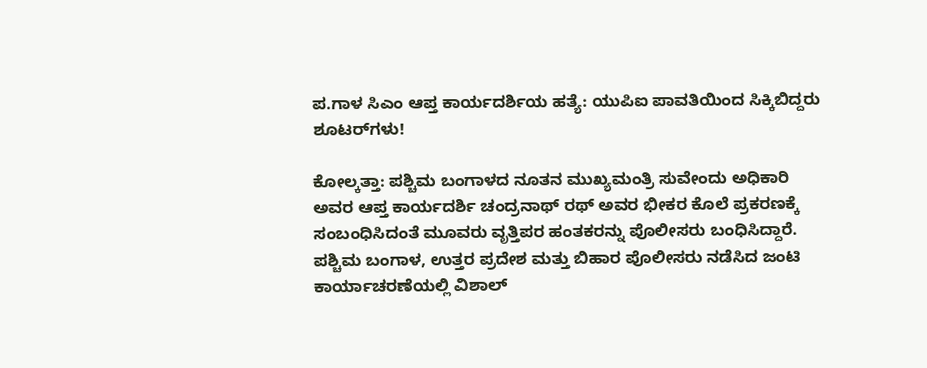ಪ.ಗಾಳ ಸಿಎಂ ಆಪ್ತ ಕಾರ್ಯದರ್ಶಿಯ ಹತ್ಯೆ: ಯುಪಿಐ ಪಾವತಿಯಿಂದ ಸಿಕ್ಕಿಬಿದ್ದರು ಶೂಟರ್‌ಗಳು!

ಕೋಲ್ಕತ್ತಾ: ಪಶ್ಚಿಮ ಬಂಗಾಳದ ನೂತನ ಮುಖ್ಯಮಂತ್ರಿ ಸುವೇಂದು ಅಧಿಕಾರಿ ಅವರ ಆಪ್ತ ಕಾರ್ಯದರ್ಶಿ ಚಂದ್ರನಾಥ್ ರಥ್ ಅವರ ಭೀಕರ ಕೊಲೆ ಪ್ರಕರಣಕ್ಕೆ ಸಂಬಂಧಿಸಿದಂತೆ ಮೂವರು ವೃತ್ತಿಪರ ಹಂತಕರನ್ನು ಪೊಲೀಸರು ಬಂಧಿಸಿದ್ದಾರೆ. ಪಶ್ಚಿಮ ಬಂಗಾಳ, ಉತ್ತರ ಪ್ರದೇಶ ಮತ್ತು ಬಿಹಾರ ಪೊಲೀಸರು ನಡೆಸಿದ ಜಂಟಿ ಕಾರ್ಯಾಚರಣೆಯಲ್ಲಿ ವಿಶಾಲ್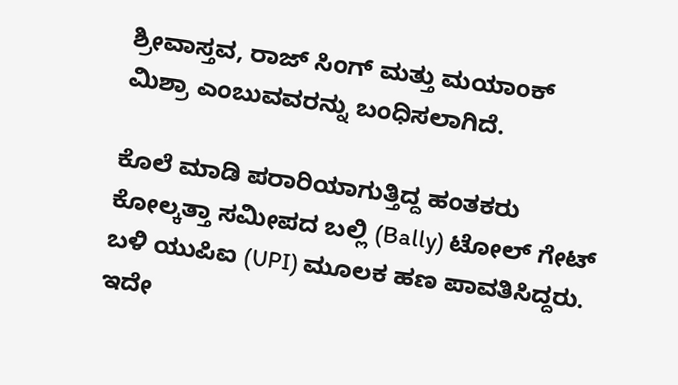ಶ್ರೀವಾಸ್ತವ, ರಾಜ್ ಸಿಂಗ್ ಮತ್ತು ಮಯಾಂಕ್ ಮಿಶ್ರಾ ಎಂಬುವವರನ್ನು ಬಂಧಿಸಲಾಗಿದೆ.

ಕೊಲೆ ಮಾಡಿ ಪರಾರಿಯಾಗುತ್ತಿದ್ದ ಹಂತಕರು ಕೋಲ್ಕತ್ತಾ ಸಮೀಪದ ಬಲ್ಲಿ (Bally) ಟೋಲ್ ಗೇಟ್ ಬಳಿ ಯುಪಿಐ (UPI) ಮೂಲಕ ಹಣ ಪಾವತಿಸಿದ್ದರು. ಇದೇ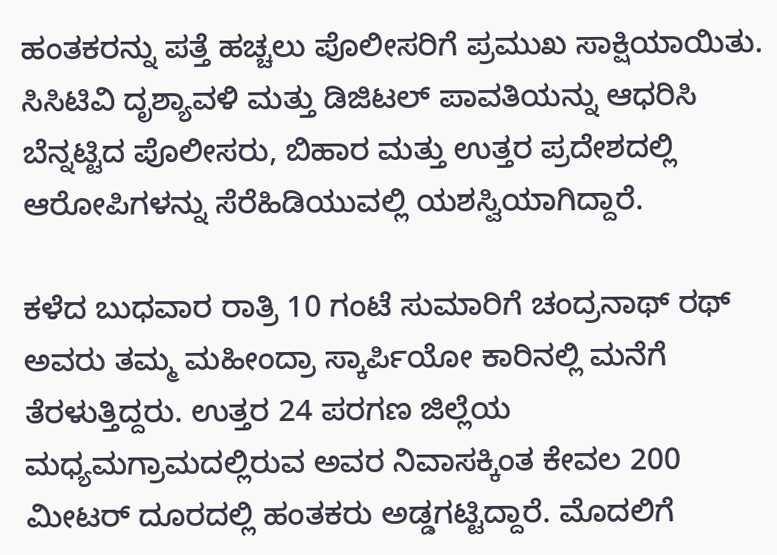ಹಂತಕರನ್ನು ಪತ್ತೆ ಹಚ್ಚಲು ಪೊಲೀಸರಿಗೆ ಪ್ರಮುಖ ಸಾಕ್ಷಿಯಾಯಿತು. ಸಿಸಿಟಿವಿ ದೃಶ್ಯಾವಳಿ ಮತ್ತು ಡಿಜಿಟಲ್ ಪಾವತಿಯನ್ನು ಆಧರಿಸಿ ಬೆನ್ನಟ್ಟಿದ ಪೊಲೀಸರು, ಬಿಹಾರ ಮತ್ತು ಉತ್ತರ ಪ್ರದೇಶದಲ್ಲಿ ಆರೋಪಿಗಳನ್ನು ಸೆರೆಹಿಡಿಯುವಲ್ಲಿ ಯಶಸ್ವಿಯಾಗಿದ್ದಾರೆ.

ಕಳೆದ ಬುಧವಾರ ರಾತ್ರಿ 10 ಗಂಟೆ ಸುಮಾರಿಗೆ ಚಂದ್ರನಾಥ್ ರಥ್ ಅವರು ತಮ್ಮ ಮಹೀಂದ್ರಾ ಸ್ಕಾರ್ಪಿಯೋ ಕಾರಿನಲ್ಲಿ ಮನೆಗೆ ತೆರಳುತ್ತಿದ್ದರು. ಉತ್ತರ 24 ಪರಗಣ ಜಿಲ್ಲೆಯ ಮಧ್ಯಮಗ್ರಾಮದಲ್ಲಿರುವ ಅವರ ನಿವಾಸಕ್ಕಿಂತ ಕೇವಲ 200 ಮೀಟರ್ ದೂರದಲ್ಲಿ ಹಂತಕರು ಅಡ್ಡಗಟ್ಟಿದ್ದಾರೆ. ಮೊದಲಿಗೆ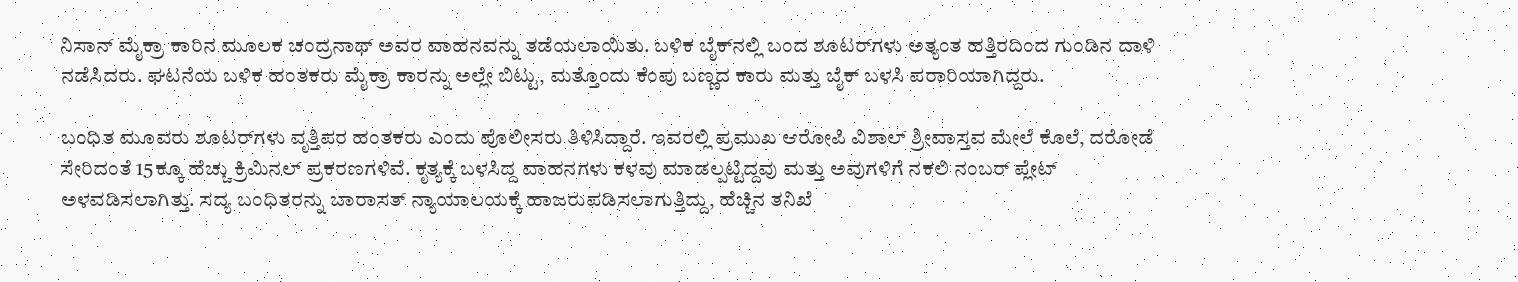ನಿಸಾನ್ ಮೈಕ್ರಾ ಕಾರಿನ ಮೂಲಕ ಚಂದ್ರನಾಥ್ ಅವರ ವಾಹನವನ್ನು ತಡೆಯಲಾಯಿತು. ಬಳಿಕ ಬೈಕ್‌ನಲ್ಲಿ ಬಂದ ಶೂಟರ್‌ಗಳು ಅತ್ಯಂತ ಹತ್ತಿರದಿಂದ ಗುಂಡಿನ ದಾಳಿ ನಡೆಸಿದರು. ಘಟನೆಯ ಬಳಿಕ ಹಂತಕರು ಮೈಕ್ರಾ ಕಾರನ್ನು ಅಲ್ಲೇ ಬಿಟ್ಟು, ಮತ್ತೊಂದು ಕೆಂಪು ಬಣ್ಣದ ಕಾರು ಮತ್ತು ಬೈಕ್ ಬಳಸಿ ಪರಾರಿಯಾಗಿದ್ದರು.

ಬಂಧಿತ ಮೂವರು ಶೂಟರ್‌ಗಳು ವೃತ್ತಿಪರ ಹಂತಕರು ಎಂದು ಪೊಲೀಸರು ತಿಳಿಸಿದ್ದಾರೆ. ಇವರಲ್ಲಿ ಪ್ರಮುಖ ಆರೋಪಿ ವಿಶಾಲ್ ಶ್ರೀವಾಸ್ತವ ಮೇಲೆ ಕೊಲೆ, ದರೋಡೆ ಸೇರಿದಂತೆ 15ಕ್ಕೂ ಹೆಚ್ಚು ಕ್ರಿಮಿನಲ್ ಪ್ರಕರಣಗಳಿವೆ. ಕೃತ್ಯಕ್ಕೆ ಬಳಸಿದ್ದ ವಾಹನಗಳು ಕಳವು ಮಾಡಲ್ಪಟ್ಟಿದ್ದವು ಮತ್ತು ಅವುಗಳಿಗೆ ನಕಲಿ ನಂಬರ್ ಪ್ಲೇಟ್ ಅಳವಡಿಸಲಾಗಿತ್ತು. ಸದ್ಯ ಬಂಧಿತರನ್ನು ಬಾರಾಸತ್ ನ್ಯಾಯಾಲಯಕ್ಕೆ ಹಾಜರುಪಡಿಸಲಾಗುತ್ತಿದ್ದು, ಹೆಚ್ಚಿನ ತನಿಖೆ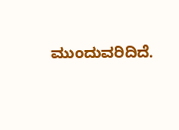ಮುಂದುವರಿದಿದೆ.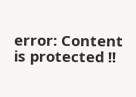error: Content is protected !!